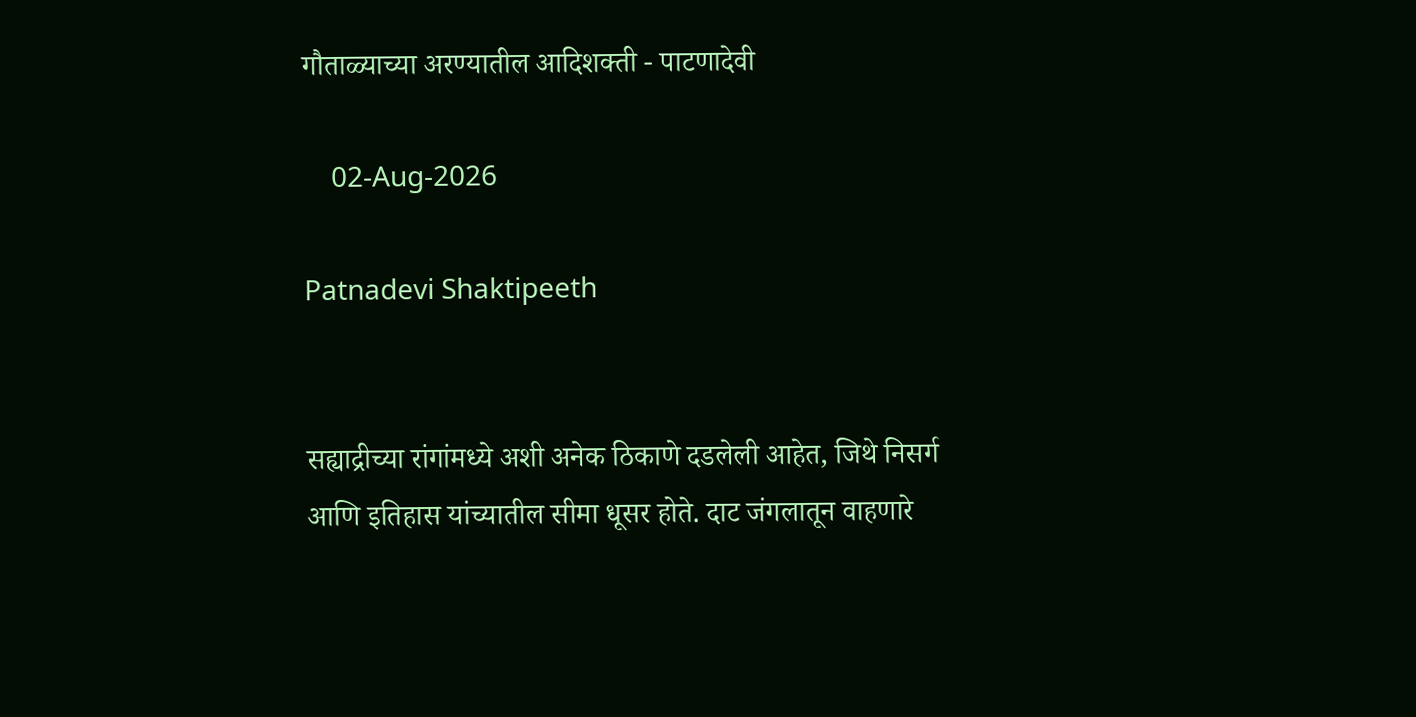गौताळ्याच्या अरण्यातील आदिशक्ती - पाटणादेवी

    02-Aug-2026

Patnadevi Shaktipeeth


सह्याद्रीच्या रांगांमध्ये अशी अनेक ठिकाणे दडलेली आहेत, जिथे निसर्ग आणि इतिहास यांच्यातील सीमा धूसर होते. दाट जंगलातून वाहणारे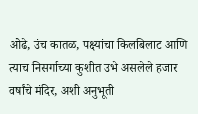ओढे, उंच कातळ, पक्ष्यांचा किलबिलाट आणि त्याच निसर्गाच्या कुशीत उभे असलेले हजार वर्षांचे मंदिर, अशी अनुभूती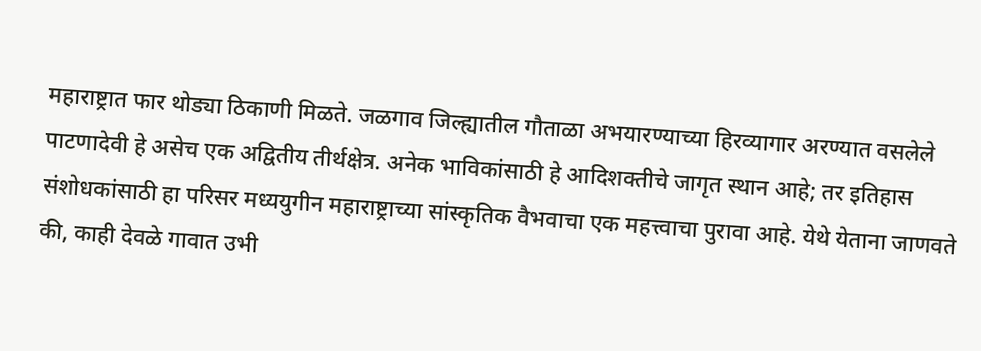महाराष्ट्रात फार थोड्या ठिकाणी मिळते. जळगाव जिल्ह्यातील गौताळा अभयारण्याच्या हिरव्यागार अरण्यात वसलेले पाटणादेवी हे असेच एक अद्वितीय तीर्थक्षेत्र. अनेक भाविकांसाठी हे आदिशक्तीचे जागृत स्थान आहे; तर इतिहास संशोधकांसाठी हा परिसर मध्ययुगीन महाराष्ट्राच्या सांस्कृतिक वैभवाचा एक महत्त्वाचा पुरावा आहे. येथे येताना जाणवते की, काही देवळे गावात उभी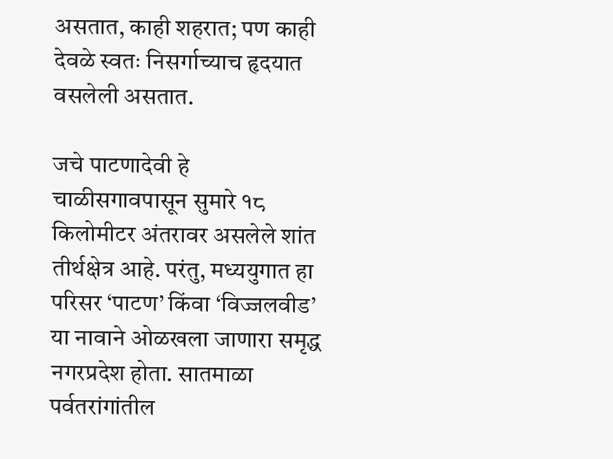असतात, काही शहरात; पण काही देवळे स्वतः निसर्गाच्याच हृदयात वसलेली असतात.

जचे पाटणादेवी हे चाळीसगावपासून सुमारे १८ किलोमीटर अंतरावर असलेले शांत तीर्थक्षेत्र आहे. परंतु, मध्ययुगात हा परिसर ‘पाटण’ किंवा ‘विज्जलवीड’ या नावाने ओळखला जाणारा समृद्ध नगरप्रदेश होता. सातमाळा पर्वतरांगांतील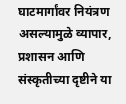घाटमार्गांवर नियंत्रण असल्यामुळे व्यापार, प्रशासन आणि संस्कृतीच्या दृष्टीने या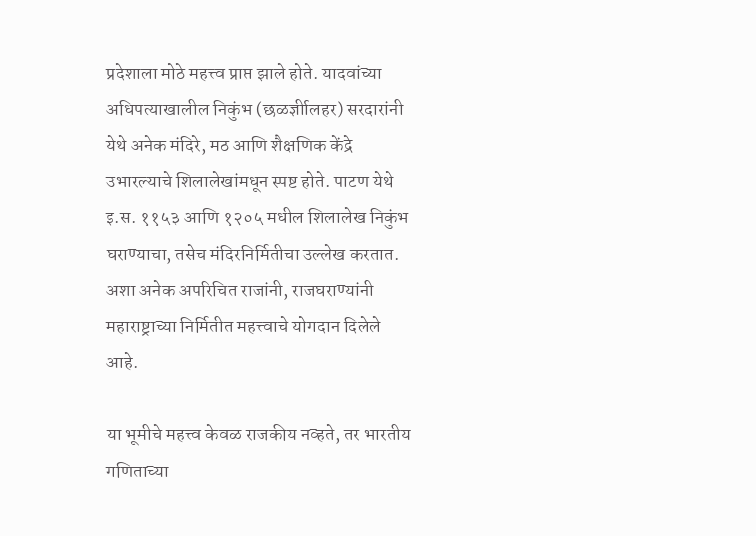प्रदेशाला मोठे महत्त्व प्राप्त झाले होते. यादवांच्या अधिपत्याखालील निकुंभ (छळर्ज्ञीालहर) सरदारांनी येथे अनेक मंदिरे, मठ आणि शैक्षणिक केंद्रे उभारल्याचे शिलालेखांमधून स्पष्ट होते. पाटण येथे इ.स. ११५३ आणि १२०५ मधील शिलालेख निकुंभ घराण्याचा, तसेच मंदिरनिर्मितीचा उल्लेख करतात. अशा अनेक अपरिचित राजांनी, राजघराण्यांनी महाराष्ट्राच्या निर्मितीत महत्त्वाचे योगदान दिलेले आहे.

या भूमीचे महत्त्व केवळ राजकीय नव्हते, तर भारतीय गणिताच्या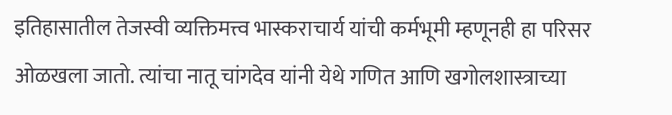इतिहासातील तेजस्वी व्यक्तिमत्त्व भास्कराचार्य यांची कर्मभूमी म्हणूनही हा परिसर ओळखला जातो. त्यांचा नातू चांगदेव यांनी येथे गणित आणि खगोलशास्त्राच्या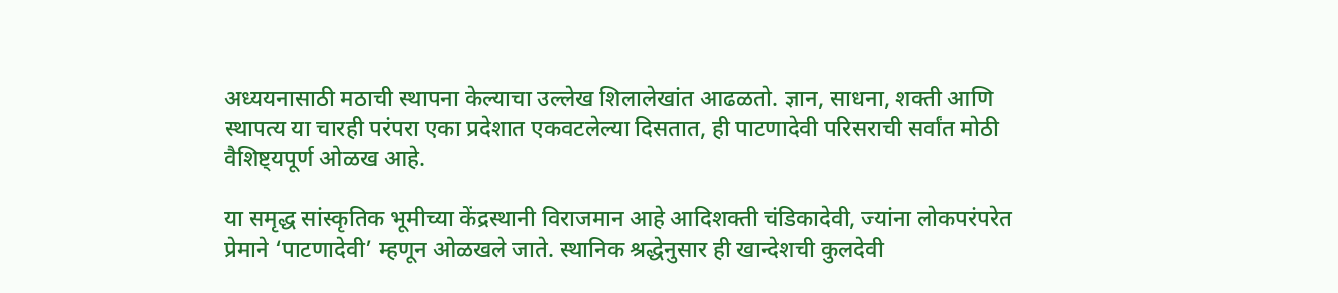अध्ययनासाठी मठाची स्थापना केल्याचा उल्लेख शिलालेखांत आढळतो. ज्ञान, साधना, शक्ती आणि स्थापत्य या चारही परंपरा एका प्रदेशात एकवटलेल्या दिसतात, ही पाटणादेवी परिसराची सर्वांत मोठी वैशिष्ट्यपूर्ण ओळख आहे.

या समृद्ध सांस्कृतिक भूमीच्या केंद्रस्थानी विराजमान आहे आदिशक्ती चंडिकादेवी, ज्यांना लोकपरंपरेत प्रेमाने ‘पाटणादेवी’ म्हणून ओळखले जाते. स्थानिक श्रद्धेनुसार ही खान्देशची कुलदेवी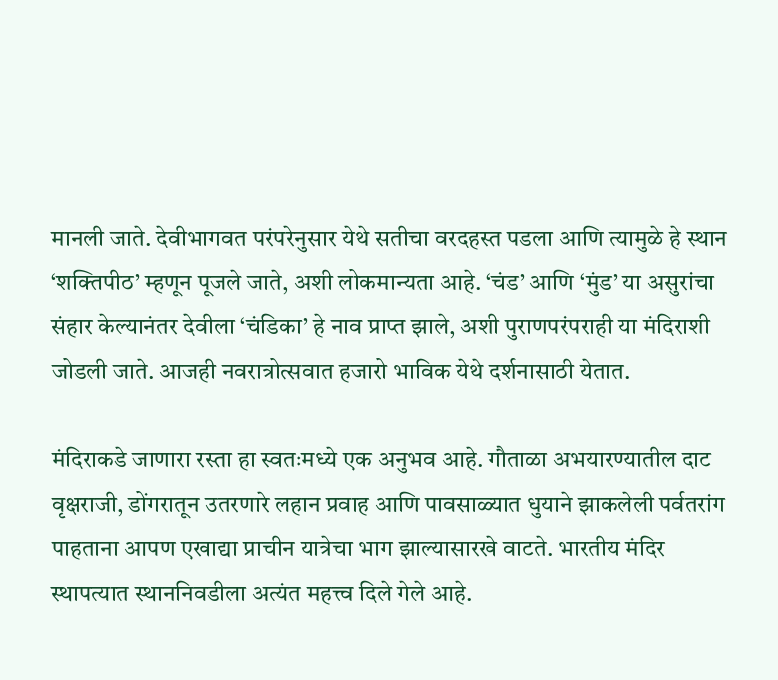मानली जाते. देवीभागवत परंपरेनुसार येथे सतीचा वरदहस्त पडला आणि त्यामुळे हे स्थान ‘शक्तिपीठ’ म्हणून पूजले जाते, अशी लोकमान्यता आहे. ‘चंड’ आणि ‘मुंड’ या असुरांचा संहार केल्यानंतर देवीला ‘चंडिका’ हे नाव प्राप्त झाले, अशी पुराणपरंपराही या मंदिराशी जोडली जाते. आजही नवरात्रोत्सवात हजारो भाविक येथे दर्शनासाठी येतात.

मंदिराकडे जाणारा रस्ता हा स्वतःमध्ये एक अनुभव आहे. गौताळा अभयारण्यातील दाट वृक्षराजी, डोंगरातून उतरणारे लहान प्रवाह आणि पावसाळ्यात धुयाने झाकलेली पर्वतरांग पाहताना आपण एखाद्या प्राचीन यात्रेचा भाग झाल्यासारखे वाटते. भारतीय मंदिर स्थापत्यात स्थाननिवडीला अत्यंत महत्त्व दिले गेले आहे.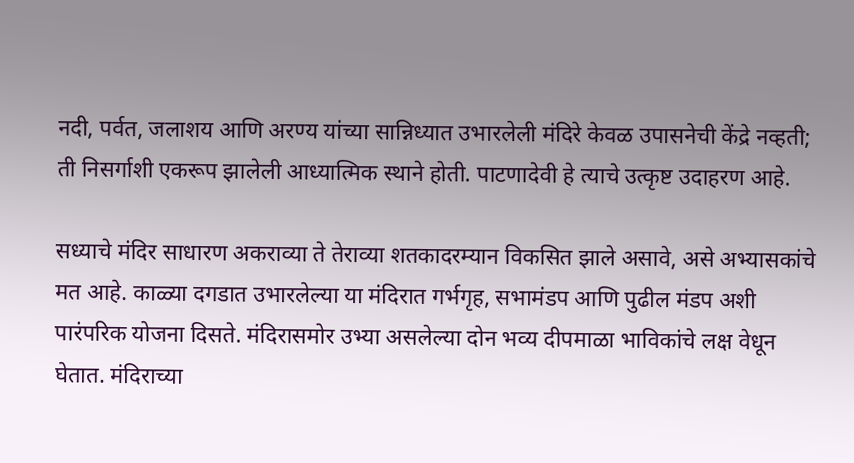नदी, पर्वत, जलाशय आणि अरण्य यांच्या सान्निध्यात उभारलेली मंदिरे केवळ उपासनेची केंद्रे नव्हती; ती निसर्गाशी एकरूप झालेली आध्यात्मिक स्थाने होती. पाटणादेवी हे त्याचे उत्कृष्ट उदाहरण आहे.

सध्याचे मंदिर साधारण अकराव्या ते तेराव्या शतकादरम्यान विकसित झाले असावे, असे अभ्यासकांचे मत आहे. काळ्या दगडात उभारलेल्या या मंदिरात गर्भगृह, सभामंडप आणि पुढील मंडप अशी पारंपरिक योजना दिसते. मंदिरासमोर उभ्या असलेल्या दोन भव्य दीपमाळा भाविकांचे लक्ष वेधून घेतात. मंदिराच्या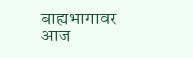बाह्यभागावर आज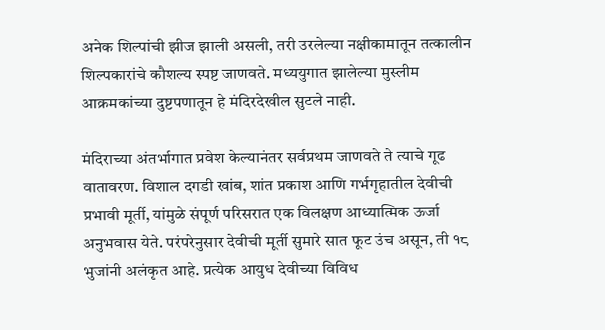अनेक शिल्पांची झीज झाली असली, तरी उरलेल्या नक्षीकामातून तत्कालीन शिल्पकारांचे कौशल्य स्पष्ट जाणवते. मध्ययुगात झालेल्या मुस्लीम आक्रमकांच्या दुष्टपणातून हे मंदिरदेखील सुटले नाही.

मंदिराच्या अंतर्भागात प्रवेश केल्यानंतर सर्वप्रथम जाणवते ते त्याचे गूढ वातावरण. विशाल दगडी खांब, शांत प्रकाश आणि गर्भगृहातील देवीची प्रभावी मूर्ती, यांमुळे संपूर्ण परिसरात एक विलक्षण आध्यात्मिक ऊर्जा अनुभवास येते. परंपरेनुसार देवीची मूर्ती सुमारे सात फूट उंच असून, ती १८ भुजांनी अलंकृत आहे. प्रत्येक आयुध देवीच्या विविध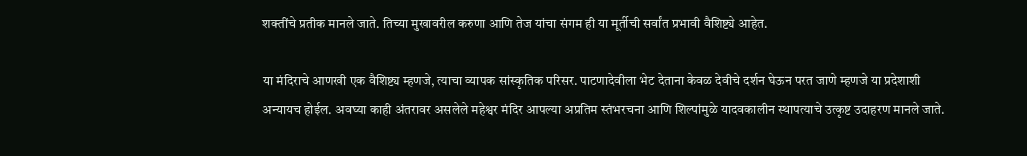शक्तींचे प्रतीक मानले जाते. तिच्या मुखावरील करुणा आणि तेज यांचा संगम ही या मूर्तीची सर्वांत प्रभावी वैशिष्ट्ये आहेत.

या मंदिराचे आणखी एक वैशिष्ट्य म्हणजे, त्याचा व्यापक सांस्कृतिक परिसर. पाटणादेवीला भेट देताना केवळ देवीचे दर्शन घेऊन परत जाणे म्हणजे या प्रदेशाशी अन्यायच होईल. अवघ्या काही अंतरावर असलेले महेश्वर मंदिर आपल्या अप्रतिम स्तंभरचना आणि शिल्पांमुळे यादवकालीन स्थापत्याचे उत्कृष्ट उदाहरण मानले जाते.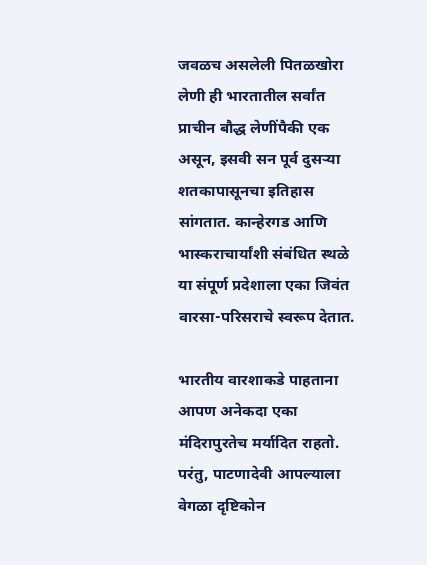जवळच असलेली पितळखोरा लेणी ही भारतातील सर्वांत प्राचीन बौद्ध लेणींपैकी एक असून, इसवी सन पूर्व दुसर्‍या शतकापासूनचा इतिहास सांगतात. कान्हेरगड आणि भास्कराचार्यांशी संबंधित स्थळे या संपूर्ण प्रदेशाला एका जिवंत वारसा-परिसराचे स्वरूप देतात.

भारतीय वारशाकडे पाहताना आपण अनेकदा एका मंदिरापुरतेच मर्यादित राहतो. परंतु, पाटणादेवी आपल्याला वेगळा दृष्टिकोन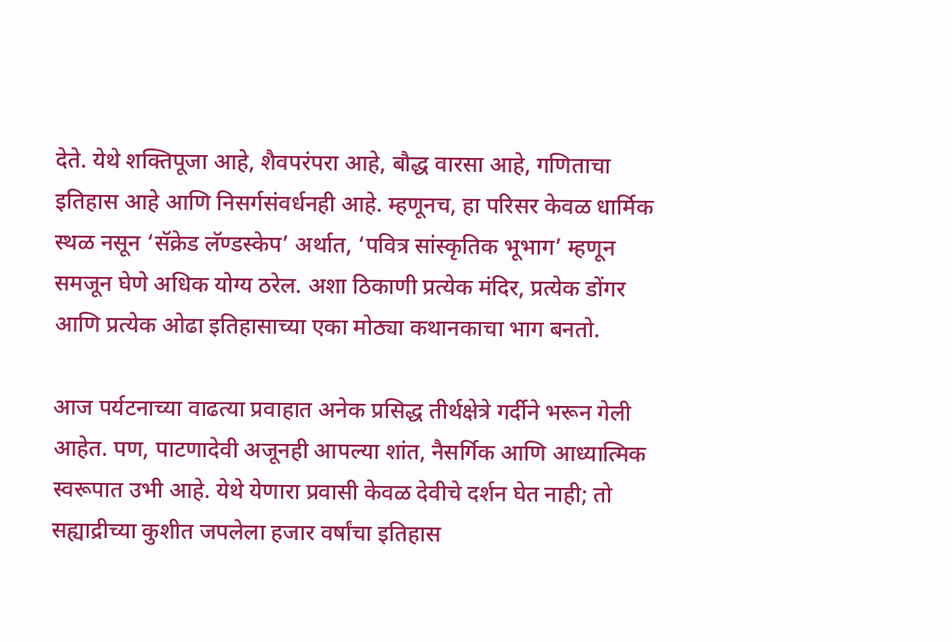देते. येथे शक्तिपूजा आहे, शैवपरंपरा आहे, बौद्ध वारसा आहे, गणिताचा इतिहास आहे आणि निसर्गसंवर्धनही आहे. म्हणूनच, हा परिसर केवळ धार्मिक स्थळ नसून ‘सॅक्रेड लॅण्डस्केप’ अर्थात, ‘पवित्र सांस्कृतिक भूभाग’ म्हणून समजून घेणे अधिक योग्य ठरेल. अशा ठिकाणी प्रत्येक मंदिर, प्रत्येक डोंगर आणि प्रत्येक ओढा इतिहासाच्या एका मोठ्या कथानकाचा भाग बनतो.

आज पर्यटनाच्या वाढत्या प्रवाहात अनेक प्रसिद्ध तीर्थक्षेत्रे गर्दीने भरून गेली आहेत. पण, पाटणादेवी अजूनही आपल्या शांत, नैसर्गिक आणि आध्यात्मिक स्वरूपात उभी आहे. येथे येणारा प्रवासी केवळ देवीचे दर्शन घेत नाही; तो सह्याद्रीच्या कुशीत जपलेला हजार वर्षांचा इतिहास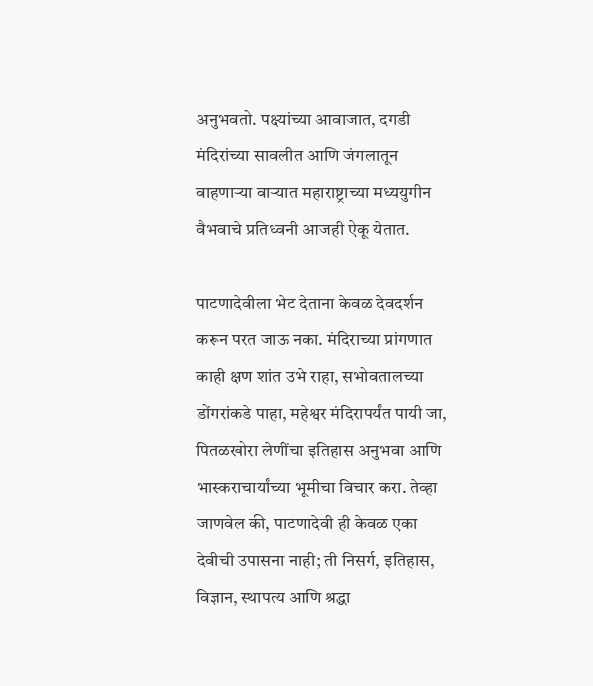अनुभवतो. पक्ष्यांच्या आवाजात, दगडी मंदिरांच्या सावलीत आणि जंगलातून वाहणार्‍या वार्‍यात महाराष्ट्राच्या मध्ययुगीन वैभवाचे प्रतिध्वनी आजही ऐकू येतात.

पाटणादेवीला भेट देताना केवळ देवदर्शन करून परत जाऊ नका. मंदिराच्या प्रांगणात काही क्षण शांत उभे राहा, सभोवतालच्या डोंगरांकडे पाहा, महेश्वर मंदिरापर्यंत पायी जा, पितळखोरा लेणींचा इतिहास अनुभवा आणि भास्कराचार्यांच्या भूमीचा विचार करा. तेव्हा जाणवेल की, पाटणादेवी ही केवळ एका देवीची उपासना नाही; ती निसर्ग, इतिहास, विज्ञान, स्थापत्य आणि श्रद्धा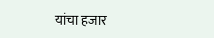यांचा हजार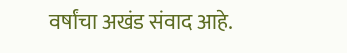वर्षांचा अखंड संवाद आहे.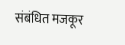संबंधित मजकूर